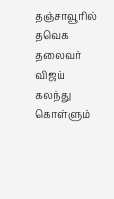தஞ்சாவூரில் தவெக தலைவர் விஜய் கலந்து கொள்ளும்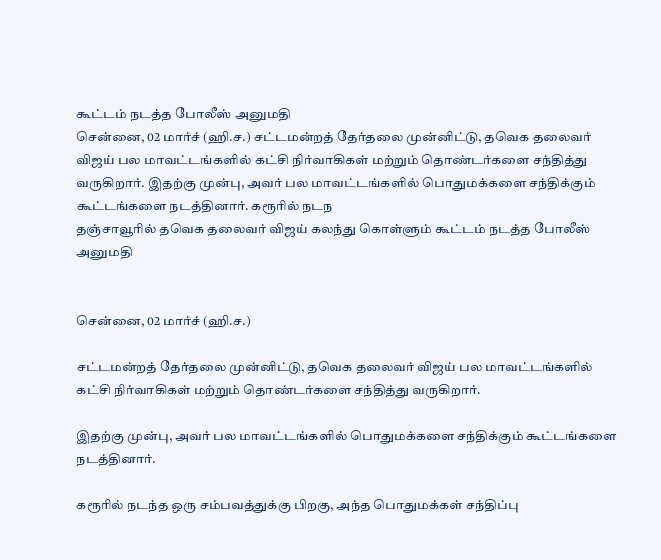கூட்டம் நடத்த போலீஸ் அனுமதி
சென்னை, 02 மார்ச் (ஹி.ச.) சட்டமன்றத் தேர்தலை முன்னிட்டு, தவெக தலைவர் விஜய் பல மாவட்டங்களில் கட்சி நிர்வாகிகள் மற்றும் தொண்டர்களை சந்தித்து வருகிறார். இதற்கு முன்பு, அவர் பல மாவட்டங்களில் பொதுமக்களை சந்திக்கும் கூட்டங்களை நடத்தினார். கரூரில் நடந
தஞ்சாவூரில் தவெக தலைவர் விஜய் கலந்து கொள்ளும் கூட்டம் நடத்த போலீஸ் அனுமதி


சென்னை, 02 மார்ச் (ஹி.ச.)

சட்டமன்றத் தேர்தலை முன்னிட்டு, தவெக தலைவர் விஜய் பல மாவட்டங்களில் கட்சி நிர்வாகிகள் மற்றும் தொண்டர்களை சந்தித்து வருகிறார்.

இதற்கு முன்பு, அவர் பல மாவட்டங்களில் பொதுமக்களை சந்திக்கும் கூட்டங்களை நடத்தினார்.

கரூரில் நடந்த ஒரு சம்பவத்துக்கு பிறகு, அந்த பொதுமக்கள் சந்திப்பு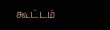கூட்டம்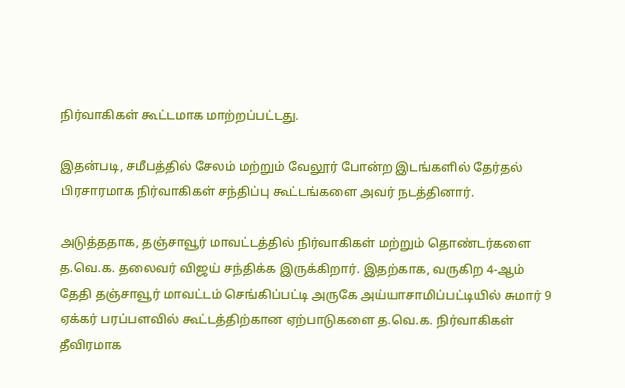நிர்வாகிகள் கூட்டமாக மாற்றப்பட்டது.

இதன்படி, சமீபத்தில் சேலம் மற்றும் வேலூர் போன்ற இடங்களில் தேர்தல் பிரசாரமாக நிர்வாகிகள் சந்திப்பு கூட்டங்களை அவர் நடத்தினார்.

அடுத்ததாக, தஞ்சாவூர் மாவட்டத்தில் நிர்வாகிகள் மற்றும் தொண்டர்களை த.வெ.க. தலைவர் விஜய் சந்திக்க இருக்கிறார். இதற்காக, வருகிற 4-ஆம் தேதி தஞ்சாவூர் மாவட்டம் செங்கிப்பட்டி அருகே அய்யாசாமிப்பட்டியில் சுமார் 9 ஏக்கர் பரப்பளவில் கூட்டத்திற்கான ஏற்பாடுகளை த.வெ.க. நிர்வாகிகள் தீவிரமாக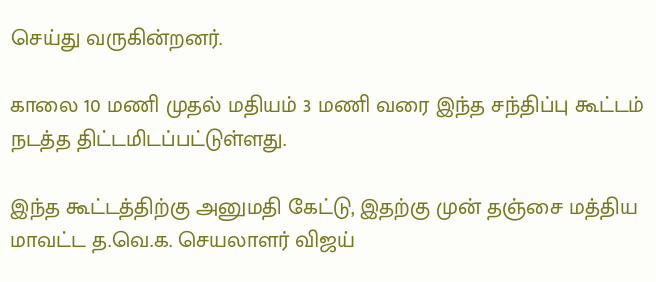செய்து வருகின்றனர்.

காலை 10 மணி முதல் மதியம் 3 மணி வரை இந்த சந்திப்பு கூட்டம் நடத்த திட்டமிடப்பட்டுள்ளது.

இந்த கூட்டத்திற்கு அனுமதி கேட்டு, இதற்கு முன் தஞ்சை மத்திய மாவட்ட த.வெ.க. செயலாளர் விஜய்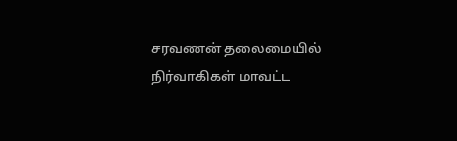சரவணன் தலைமையில் நிர்வாகிகள் மாவட்ட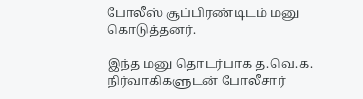போலீஸ் சூப்பிரண்டிடம் மனு கொடுத்தனர்.

இந்த மனு தொடர்பாக த.வெ.க. நிர்வாகிகளுடன் போலீசார்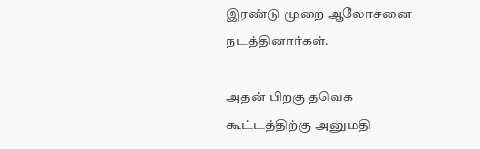இரண்டு முறை ஆலோசனை நடத்தினார்கள்.

அதன் பிறகு தவெக கூட்டத்திற்கு அனுமதி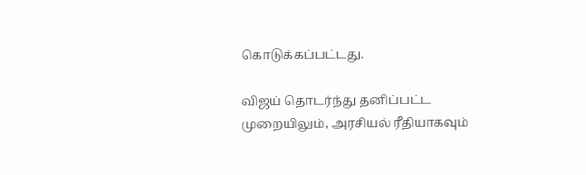கொடுக்கப்பட்டது.

விஜய் தொடர்ந்து தனிப்பட்ட முறையிலும், அரசியல் ரீதியாகவும்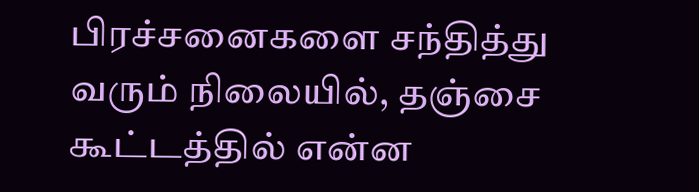பிரச்சனைகளை சந்தித்து வரும் நிலையில், தஞ்சை கூட்டத்தில் என்ன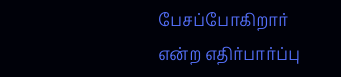பேசப்போகிறார் என்ற எதிர்பார்ப்பு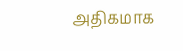அதிகமாக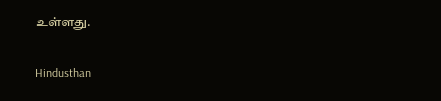உள்ளது.

Hindusthan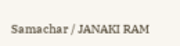Samachar / JANAKI RAM